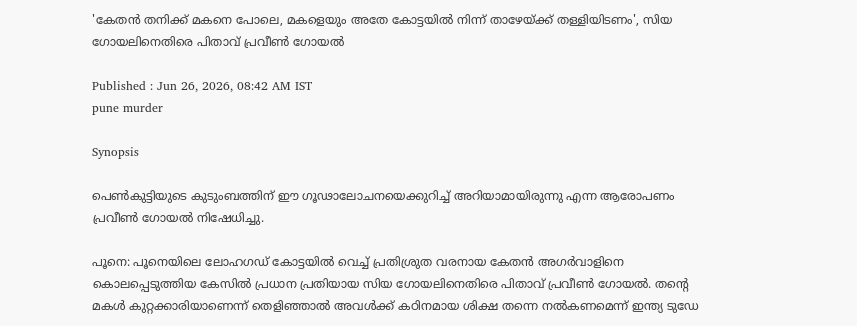'കേതൻ തനിക്ക് മകനെ പോലെ, മകളെയും അതേ കോട്ടയിൽ നിന്ന് താഴേയ്ക്ക് തള്ളിയിടണം', സിയ ഗോയലിനെതിരെ പിതാവ് പ്രവീൺ ഗോയൽ

Published : Jun 26, 2026, 08:42 AM IST
pune murder

Synopsis

പെൺകുട്ടിയുടെ കുടുംബത്തിന് ഈ ഗൂഢാലോചനയെക്കുറിച്ച് അറിയാമായിരുന്നു എന്ന ആരോപണം പ്രവീൺ ഗോയൽ നിഷേധിച്ചു.

പൂനെ: പൂനെയിലെ ലോഹഗഡ് കോട്ടയിൽ വെച്ച് പ്രതിശ്രുത വരനായ കേതൻ അഗർവാളിനെ കൊലപ്പെടുത്തിയ കേസിൽ പ്രധാന പ്രതിയായ സിയ ഗോയലിനെതിരെ പിതാവ് പ്രവീൺ ഗോയൽ. തന്റെ മകൾ കുറ്റക്കാരിയാണെന്ന് തെളിഞ്ഞാൽ അവൾക്ക് കഠിനമായ ശിക്ഷ തന്നെ നൽകണമെന്ന് ഇന്ത്യ ടുഡേ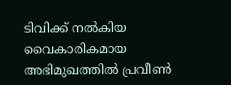ടിവിക്ക് നൽകിയ വൈകാരികമായ അഭിമുഖത്തിൽ പ്രവീൺ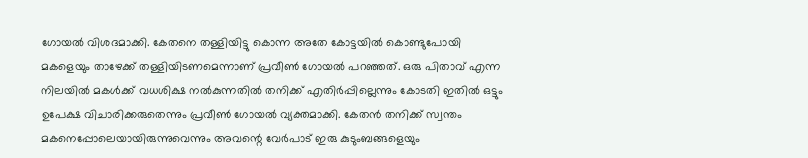ഗോയൽ വിശദമാക്കി. കേതനെ തള്ളിയിട്ടു കൊന്ന അതേ കോട്ടയിൽ കൊണ്ടുപോയി മകളെയും താഴേക്ക് തള്ളിയിടണമെന്നാണ് പ്രവീൺ ഗോയൽ പറഞ്ഞത്. ഒരു പിതാവ് എന്ന നിലയിൽ മകൾക്ക് വധശിക്ഷ നൽകുന്നതിൽ തനിക്ക് എതിർപ്പില്ലെന്നും കോടതി ഇതിൽ ഒട്ടും ഉപേക്ഷ വിചാരിക്കരുതെന്നും പ്രവീൺ ഗോയൽ വ്യക്തമാക്കി. കേതൻ തനിക്ക് സ്വന്തം മകനെപ്പോലെയായിരുന്നുവെന്നും അവന്റെ വേർപാട് ഇരു കുടുംബങ്ങളെയും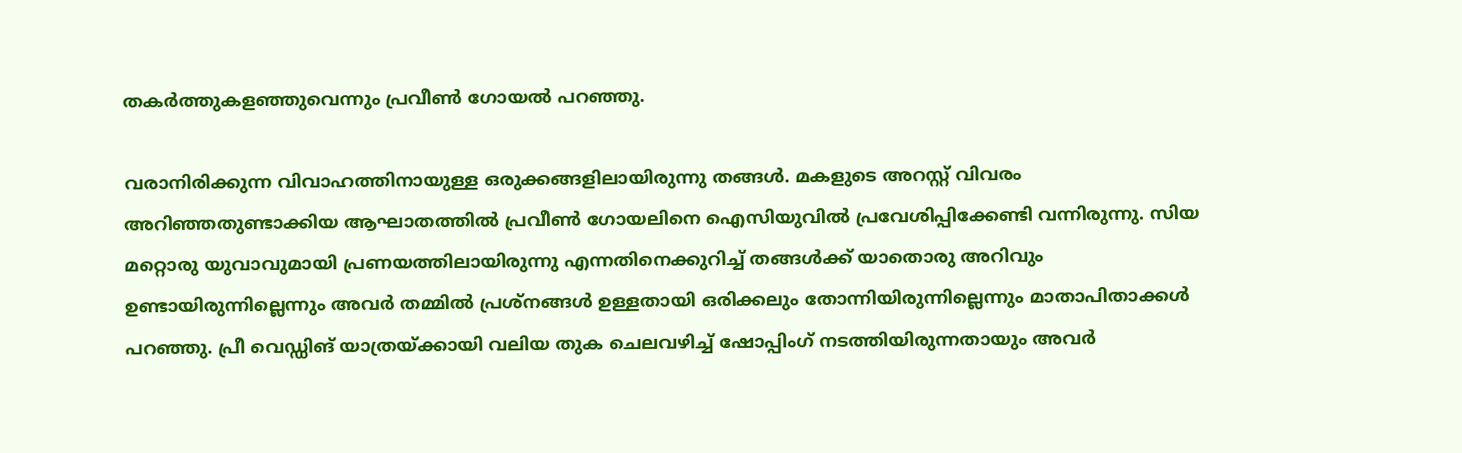തകർത്തുകളഞ്ഞുവെന്നും പ്രവീൺ ഗോയൽ പറഞ്ഞു.

വരാനിരിക്കുന്ന വിവാഹത്തിനായുള്ള ഒരുക്കങ്ങളിലായിരുന്നു തങ്ങൾ. മകളുടെ അറസ്റ്റ് വിവരം അറിഞ്ഞതുണ്ടാക്കിയ ആഘാതത്തിൽ പ്രവീൺ ഗോയലിനെ ഐസിയുവിൽ പ്രവേശിപ്പിക്കേണ്ടി വന്നിരുന്നു. സിയ മറ്റൊരു യുവാവുമായി പ്രണയത്തിലായിരുന്നു എന്നതിനെക്കുറിച്ച് തങ്ങൾക്ക് യാതൊരു അറിവും ഉണ്ടായിരുന്നില്ലെന്നും അവർ തമ്മിൽ പ്രശ്നങ്ങൾ ഉള്ളതായി ഒരിക്കലും തോന്നിയിരുന്നില്ലെന്നും മാതാപിതാക്കൾ പറഞ്ഞു. പ്രീ വെഡ്ഡിങ് യാത്രയ്ക്കായി വലിയ തുക ചെലവഴിച്ച് ഷോപ്പിംഗ് നടത്തിയിരുന്നതായും അവർ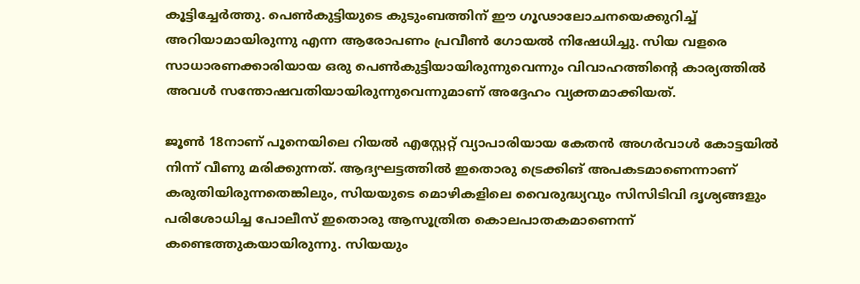കൂട്ടിച്ചേർത്തു. പെൺകുട്ടിയുടെ കുടുംബത്തിന് ഈ ഗൂഢാലോചനയെക്കുറിച്ച് അറിയാമായിരുന്നു എന്ന ആരോപണം പ്രവീൺ ഗോയൽ നിഷേധിച്ചു. സിയ വളരെ സാധാരണക്കാരിയായ ഒരു പെൺകുട്ടിയായിരുന്നുവെന്നും വിവാഹത്തിന്റെ കാര്യത്തിൽ അവൾ സന്തോഷവതിയായിരുന്നുവെന്നുമാണ് അദ്ദേഹം വ്യക്തമാക്കിയത്.

ജൂൺ 18നാണ് പൂനെയിലെ റിയൽ എസ്റ്റേറ്റ് വ്യാപാരിയായ കേതൻ അഗർവാൾ കോട്ടയിൽ നിന്ന് വീണു മരിക്കുന്നത്. ആദ്യഘട്ടത്തിൽ ഇതൊരു ട്രെക്കിങ് അപകടമാണെന്നാണ് കരുതിയിരുന്നതെങ്കിലും, സിയയുടെ മൊഴികളിലെ വൈരുദ്ധ്യവും സിസിടിവി ദൃശ്യങ്ങളും പരിശോധിച്ച പോലീസ് ഇതൊരു ആസൂത്രിത കൊലപാതകമാണെന്ന് കണ്ടെത്തുകയായിരുന്നു. സിയയും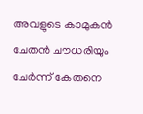അവളുടെ കാമുകൻ ചേതൻ ചൗധരിയും ചേർന്ന് കേതനെ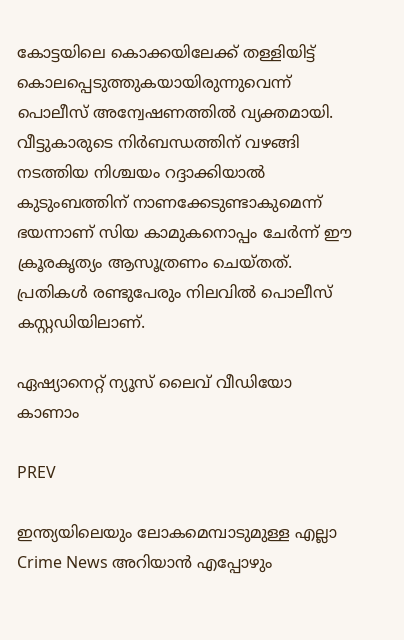കോട്ടയിലെ കൊക്കയിലേക്ക് തള്ളിയിട്ട് കൊലപ്പെടുത്തുകയായിരുന്നുവെന്ന് പൊലീസ് അന്വേഷണത്തിൽ വ്യക്തമായി. വീട്ടുകാരുടെ നിർബന്ധത്തിന് വഴങ്ങി നടത്തിയ നിശ്ചയം റദ്ദാക്കിയാൽ കുടുംബത്തിന് നാണക്കേടുണ്ടാകുമെന്ന് ഭയന്നാണ് സിയ കാമുകനൊപ്പം ചേർന്ന് ഈ ക്രൂരകൃത്യം ആസൂത്രണം ചെയ്തത്. പ്രതികൾ രണ്ടുപേരും നിലവിൽ പൊലീസ് കസ്റ്റഡിയിലാണ്.

ഏഷ്യാനെറ്റ് ന്യൂസ് ലൈവ് വീഡിയോ കാണാം

PREV

ഇന്ത്യയിലെയും ലോകമെമ്പാടുമുള്ള എല്ലാ Crime News അറിയാൻ എപ്പോഴും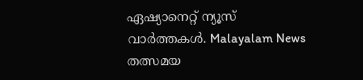ഏഷ്യാനെറ്റ് ന്യൂസ് വാർത്തകൾ. Malayalam News  തത്സമയ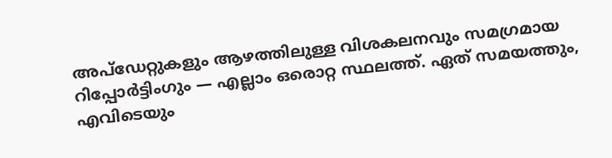അപ്‌ഡേറ്റുകളും ആഴത്തിലുള്ള വിശകലനവും സമഗ്രമായ റിപ്പോർട്ടിംഗും — എല്ലാം ഒരൊറ്റ സ്ഥലത്ത്. ഏത് സമയത്തും, എവിടെയും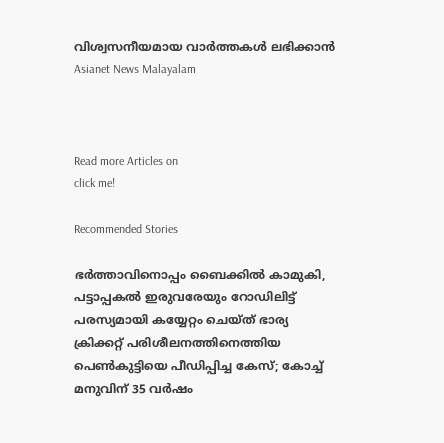വിശ്വസനീയമായ വാർത്തകൾ ലഭിക്കാൻ Asianet News Malayalam



Read more Articles on
click me!

Recommended Stories

ഭർത്താവിനൊപ്പം ബൈക്കിൽ കാമുകി, പട്ടാപ്പകൽ ഇരുവരേയും റോഡിലിട്ട് പരസ്യമായി കയ്യേറ്റം ചെയ്ത് ഭാര്യ
ക്രിക്കറ്റ് പരിശീലനത്തിനെത്തിയ പെൺകുട്ടിയെ പീഡിപ്പിച്ച കേസ്; കോച്ച് മനുവിന് 35 വർഷം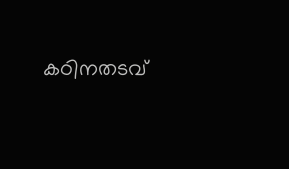കഠിനതടവ്